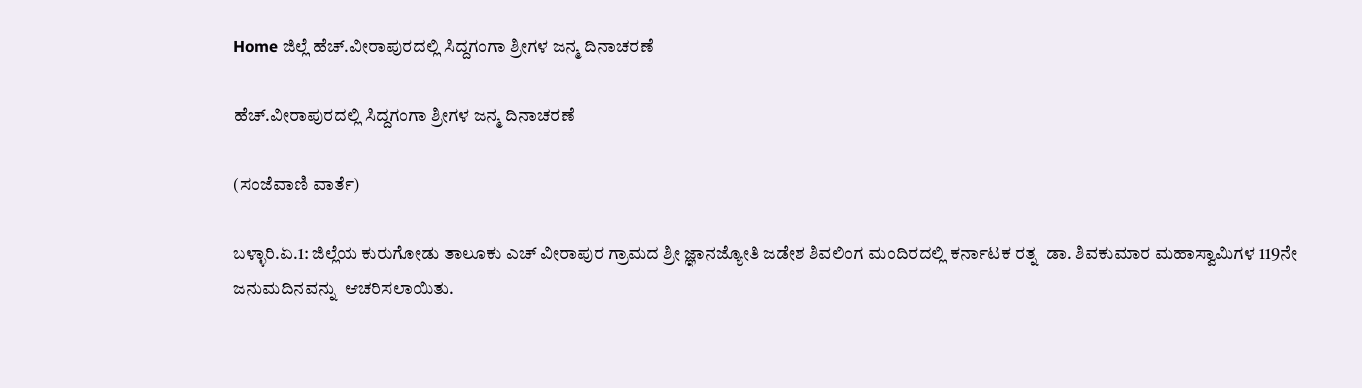Home ಜಿಲ್ಲೆ ಹೆಚ್.ವೀರಾಪುರದಲ್ಲಿ ಸಿದ್ದಗಂಗಾ ಶ್ರೀಗಳ ಜನ್ಮ ದಿನಾಚರಣೆ

ಹೆಚ್.ವೀರಾಪುರದಲ್ಲಿ ಸಿದ್ದಗಂಗಾ ಶ್ರೀಗಳ ಜನ್ಮ ದಿನಾಚರಣೆ

(ಸಂಜೆವಾಣಿ ವಾರ್ತೆ)

ಬಳ್ಳಾರಿ.ಏ.1: ಜಿಲ್ಲೆಯ ಕುರುಗೋಡು ತಾಲೂಕು ಎಚ್ ವೀರಾಪುರ ಗ್ರಾಮದ ಶ್ರೀ ಜ್ಞಾನಜ್ಯೋತಿ ಜಡೇಶ ಶಿವಲಿಂಗ ಮಂದಿರದಲ್ಲಿ ಕರ್ನಾಟಕ ರತ್ನ  ಡಾ. ಶಿವಕುಮಾರ ಮಹಾಸ್ವಾಮಿಗಳ 119ನೇ ಜನುಮದಿನವನ್ನು  ಆಚರಿಸಲಾಯಿತು.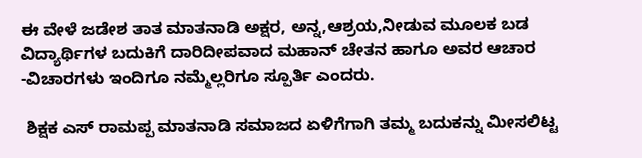ಈ ವೇಳೆ ಜಡೇಶ ತಾತ ಮಾತನಾಡಿ ಅಕ್ಷರ, ಅನ್ನ,ಆಶ್ರಯ,ನೀಡುವ ಮೂಲಕ ಬಡ ವಿದ್ಯಾರ್ಥಿಗಳ ಬದುಕಿಗೆ ದಾರಿದೀಪವಾದ ಮಹಾನ್ ಚೇತನ ಹಾಗೂ ಅವರ ಆಚಾರ -ವಿಚಾರಗಳು ಇಂದಿಗೂ ನಮ್ಮೆಲ್ಲರಿಗೂ ಸ್ಪೂರ್ತಿ ಎಂದರು.

 ಶಿಕ್ಷಕ ಎಸ್ ರಾಮಪ್ಪ ಮಾತನಾಡಿ ಸಮಾಜದ ಏಳಿಗೆಗಾಗಿ ತಮ್ಮ ಬದುಕನ್ನು ಮೀಸಲಿಟ್ಟ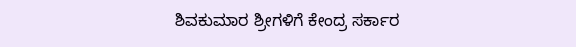ಶಿವಕುಮಾರ ಶ್ರೀಗಳಿಗೆ ಕೇಂದ್ರ ಸರ್ಕಾರ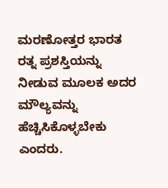ಮರಣೋತ್ತರ ಭಾರತ ರತ್ನ ಪ್ರಶಸ್ತಿಯನ್ನು ನೀಡುವ ಮೂಲಕ ಅದರ ಮೌಲ್ಯವನ್ನು ಹೆಚ್ಚಿಸಿಕೊಳ್ಳಬೇಕು ಎಂದರು.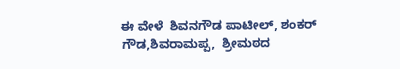ಈ ವೇಳೆ  ಶಿವನಗೌಡ ಪಾಟೀಲ್, ಶಂಕರ್ ಗೌಡ,ಶಿವರಾಮಪ್ಪ,  ಶ್ರೀಮಠದ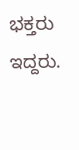ಭಕ್ತರು  ಇದ್ದರು.